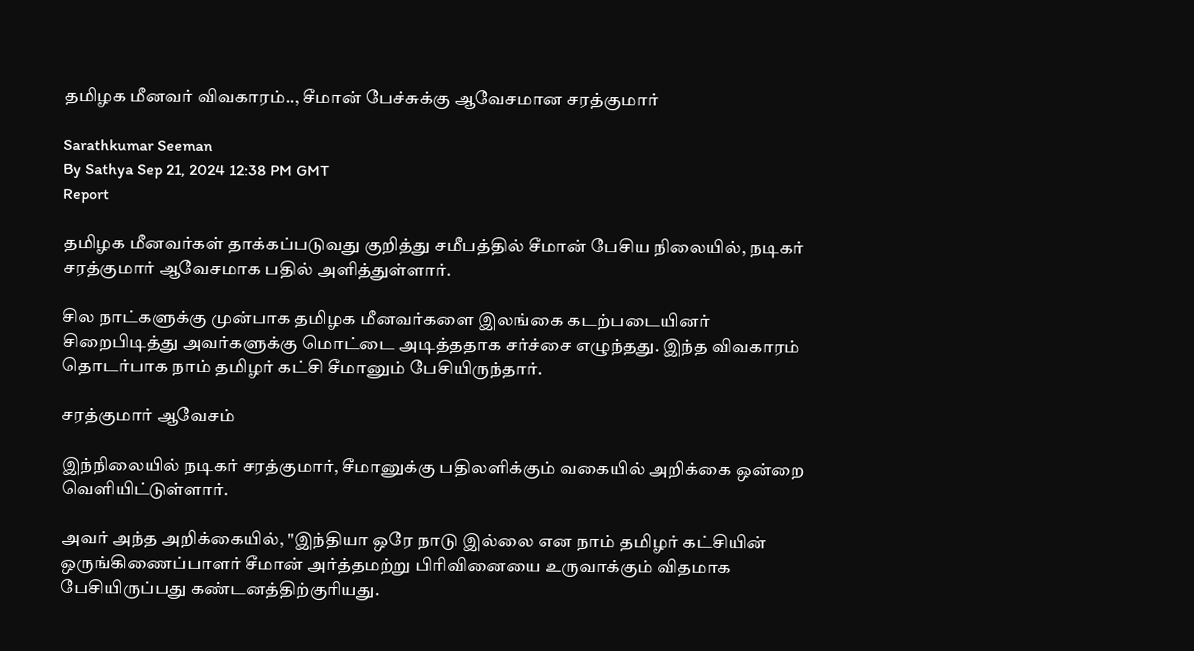தமிழக மீனவர் விவகாரம்.., சீமான் பேச்சுக்கு ஆவேசமான சரத்குமார்

Sarathkumar Seeman
By Sathya Sep 21, 2024 12:38 PM GMT
Report

தமிழக மீனவர்கள் தாக்கப்படுவது குறித்து சமீபத்தில் சீமான் பேசிய நிலையில், நடிகர் சரத்குமார் ஆவேசமாக பதில் அளித்துள்ளார்.

சில நாட்களுக்கு முன்பாக தமிழக மீனவர்களை இலங்கை கடற்படையினர் சிறைபிடித்து அவர்களுக்கு மொட்டை அடித்ததாக சர்ச்சை எழுந்தது. இந்த விவகாரம் தொடர்பாக நாம் தமிழர் கட்சி சீமானும் பேசியிருந்தார்.

சரத்குமார் ஆவேசம்

இந்நிலையில் நடிகர் சரத்குமார், சீமானுக்கு பதிலளிக்கும் வகையில் அறிக்கை ஒன்றை வெளியிட்டுள்ளார்.

அவர் அந்த அறிக்கையில், "இந்தியா ஒரே நாடு இல்லை என நாம் தமிழர் கட்சியின் ஒருங்கிணைப்பாளர் சீமான் அர்த்தமற்று பிரிவினையை உருவாக்கும் விதமாக பேசியிருப்பது கண்டனத்திற்குரியது.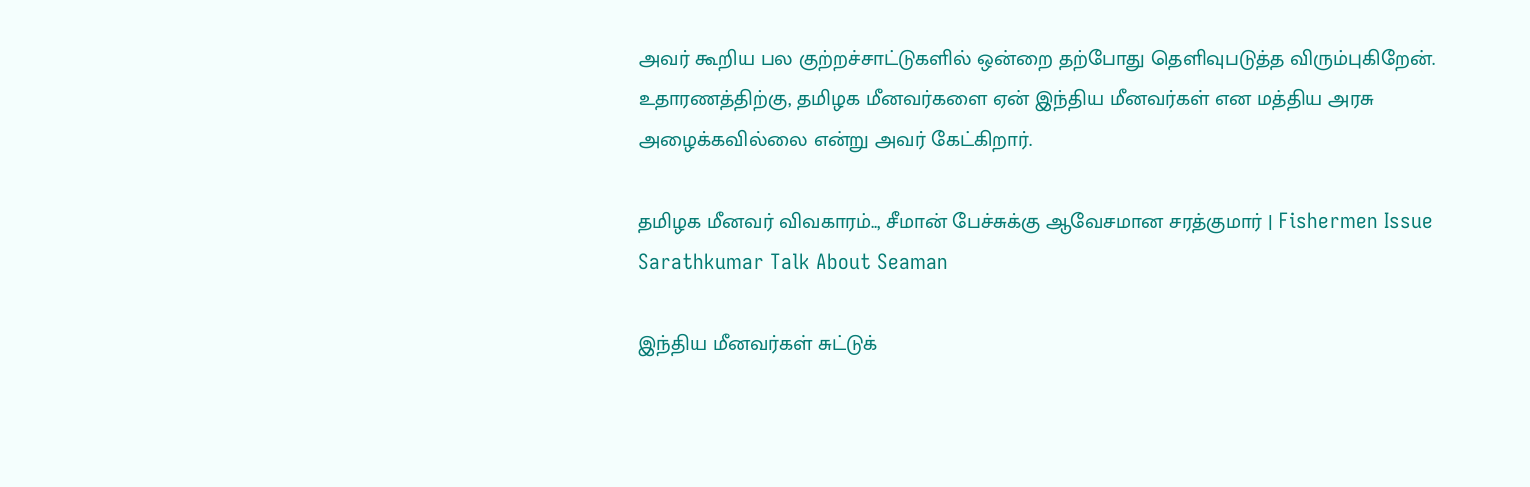அவர் கூறிய பல குற்றச்சாட்டுகளில் ஒன்றை தற்போது தெளிவுபடுத்த விரும்புகிறேன். உதாரணத்திற்கு, தமிழக மீனவர்களை ஏன் இந்திய மீனவர்கள் என மத்திய அரசு அழைக்கவில்லை என்று அவர் கேட்கிறார்.

தமிழக மீனவர் விவகாரம்.., சீமான் பேச்சுக்கு ஆவேசமான சரத்குமார் | Fishermen Issue Sarathkumar Talk About Seaman

இந்திய மீனவர்கள் சுட்டுக்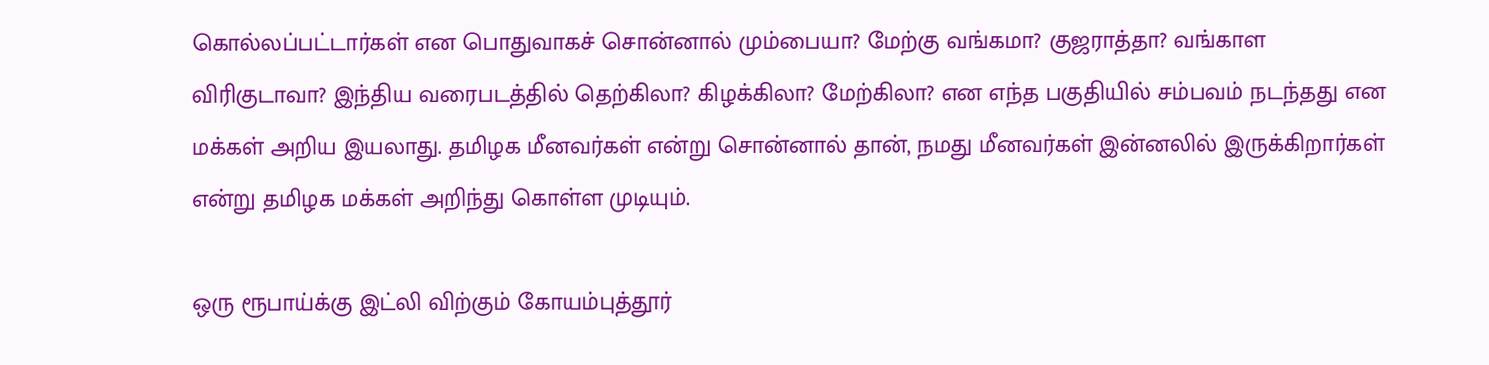கொல்லப்பட்டார்கள் என பொதுவாகச் சொன்னால் மும்பையா? மேற்கு வங்கமா? குஜராத்தா? வங்காள விரிகுடாவா? இந்திய வரைபடத்தில் தெற்கிலா? கிழக்கிலா? மேற்கிலா? என எந்த பகுதியில் சம்பவம் நடந்தது என மக்கள் அறிய இயலாது. தமிழக மீனவர்கள் என்று சொன்னால் தான், நமது மீனவர்கள் இன்னலில் இருக்கிறார்கள் என்று தமிழக மக்கள் அறிந்து கொள்ள முடியும்.

ஒரு ரூபாய்க்கு இட்லி விற்கும் கோயம்புத்தூர்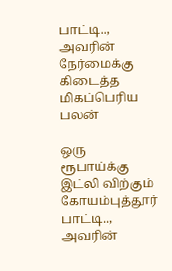பாட்டி.., அவரின் நேர்மைக்கு கிடைத்த மிகப்பெரிய பலன்

ஒரு ரூபாய்க்கு இட்லி விற்கும் கோயம்புத்தூர் பாட்டி.., அவரின்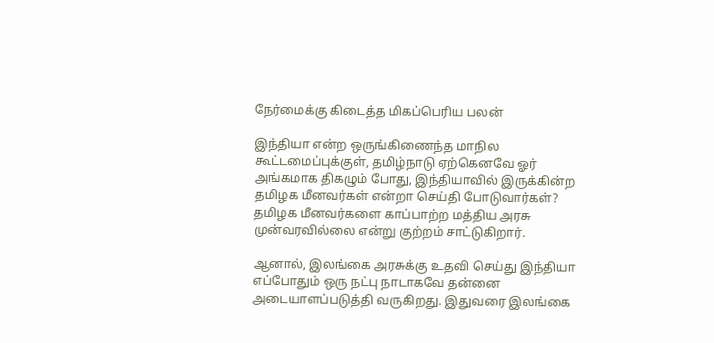நேர்மைக்கு கிடைத்த மிகப்பெரிய பலன்

இந்தியா என்ற ஒருங்கிணைந்த மாநில கூட்டமைப்புக்குள், தமிழ்நாடு ஏற்கெனவே ஓர் அங்கமாக திகழும் போது, இந்தியாவில் இருக்கின்ற தமிழக மீனவர்கள் என்றா செய்தி போடுவார்கள்? தமிழக மீனவர்களை காப்பாற்ற மத்திய அரசு முன்வரவில்லை என்று குற்றம் சாட்டுகிறார்.

ஆனால், இலங்கை அரசுக்கு உதவி செய்து இந்தியா எப்போதும் ஒரு நட்பு நாடாகவே தன்னை அடையாளப்படுத்தி வருகிறது. இதுவரை இலங்கை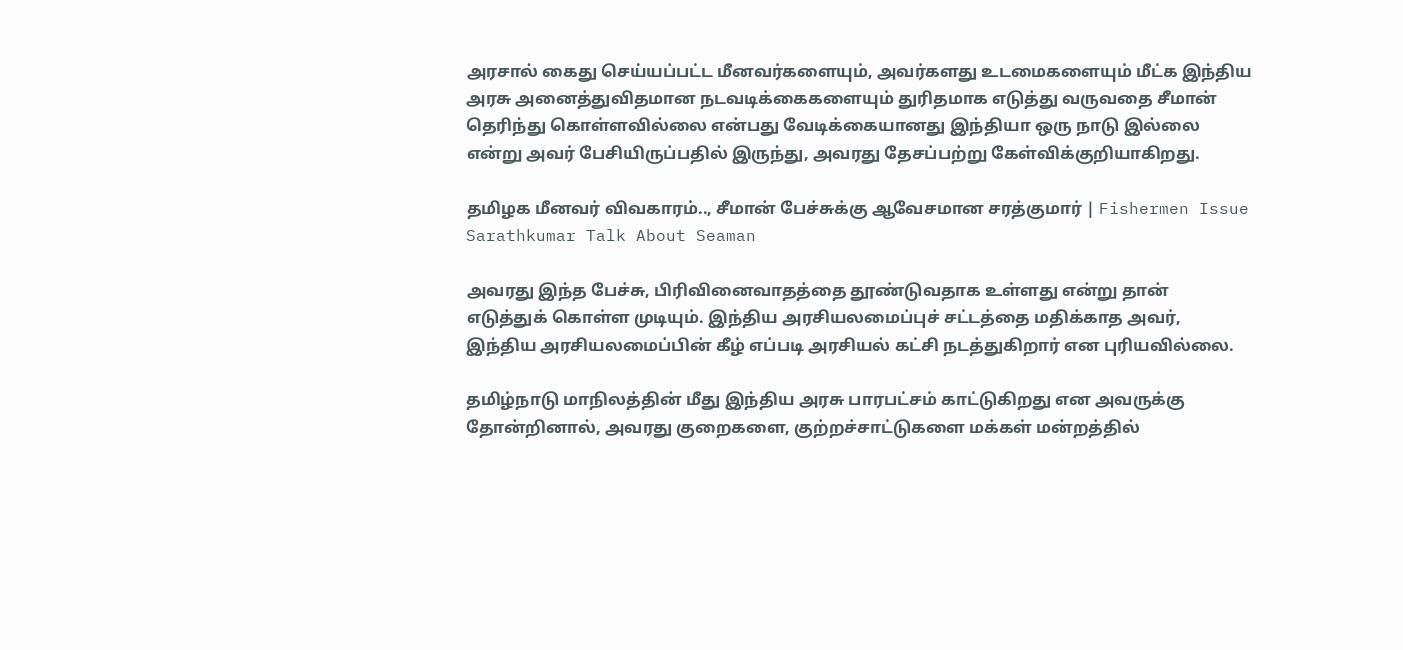அரசால் கைது செய்யப்பட்ட மீனவர்களையும், அவர்களது உடமைகளையும் மீட்க இந்திய அரசு அனைத்துவிதமான நடவடிக்கைகளையும் துரிதமாக எடுத்து வருவதை சீமான் தெரிந்து கொள்ளவில்லை என்பது வேடிக்கையானது இந்தியா ஒரு நாடு இல்லை என்று அவர் பேசியிருப்பதில் இருந்து, அவரது தேசப்பற்று கேள்விக்குறியாகிறது.

தமிழக மீனவர் விவகாரம்.., சீமான் பேச்சுக்கு ஆவேசமான சரத்குமார் | Fishermen Issue Sarathkumar Talk About Seaman

அவரது இந்த பேச்சு, பிரிவினைவாதத்தை தூண்டுவதாக உள்ளது என்று தான் எடுத்துக் கொள்ள முடியும். இந்திய அரசியலமைப்புச் சட்டத்தை மதிக்காத அவர், இந்திய அரசியலமைப்பின் கீழ் எப்படி அரசியல் கட்சி நடத்துகிறார் என புரியவில்லை.

தமிழ்நாடு மாநிலத்தின் மீது இந்திய அரசு பாரபட்சம் காட்டுகிறது என அவருக்கு தோன்றினால், அவரது குறைகளை, குற்றச்சாட்டுகளை மக்கள் மன்றத்தில்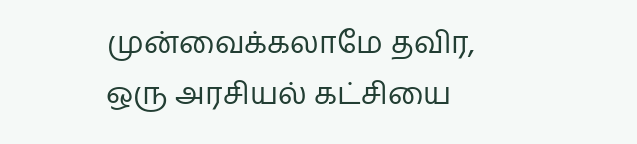முன்வைக்கலாமே தவிர, ஒரு அரசியல் கட்சியை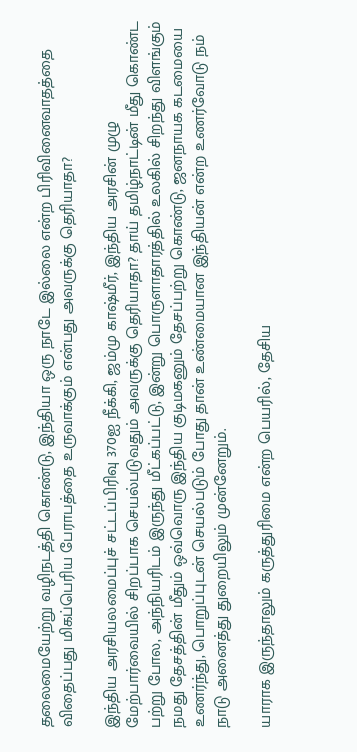தலைமையேற்று வழிநடத்தி கொண்டு, இந்தியா ஒரு நாடே இல்லை என்ற பிரிவினைவாதத்தை விதைப்பது மிகப்பெரிய பேராபத்தை உருவாக்கும் என்பது அவருக்கு தெரியாதா?

இந்திய அரசியலமைப்புச் சட்டப்பிரிவு 370ஐ நீக்கி, ஜம்மு காஷ்மீர், இந்திய அரசின் முழு மேற்பார்வையில் சிறப்பாக செயல்படுவதும் அவருக்கு தெரியாதா? தாய் தமிழ்நாட்டின் மீது கொண்ட பற்று போல, அந்நியரிடம் இருந்து மீட்கப்பட்டு, இன்று பொருளாதாரத்தில் உலகில் சிறந்து விளங்கும் நமது தேசத்தின் மீதும் ஒவ்வொரு இந்திய குடிமகனும் தேசப்பற்று கொண்டு, ஜனநாயக கடமையை உணர்ந்து, பொறுப்புடன் செயல்படும் போது தான் உண்மையான இந்தியன் என்ற உணர்வோடு நம் நாடு அனைத்து துறையிலும் முன்னேறும்.

யாராக இருந்தாலும் கருத்துரிமை என்ற பெயரில், தேசிய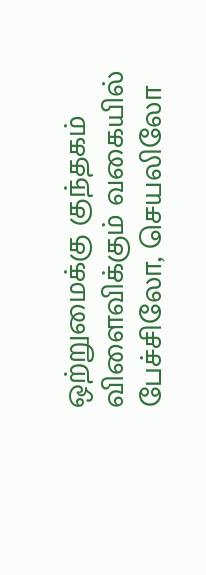ஒற்றுமைக்கு குந்தகம் விளைவிக்கும் வகையில் பேச்சிலோ, செயலிலோ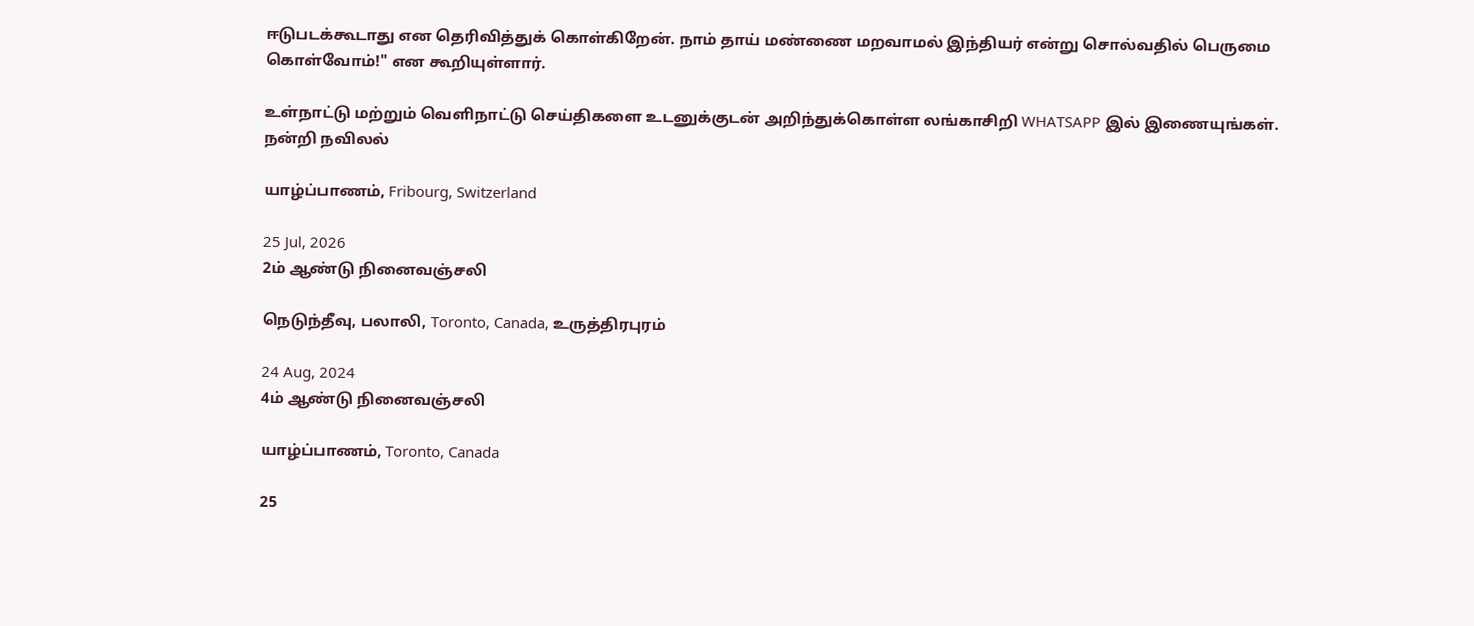ஈடுபடக்கூடாது என தெரிவித்துக் கொள்கிறேன். நாம் தாய் மண்ணை மறவாமல் இந்தியர் என்று சொல்வதில் பெருமை கொள்வோம்!" என கூறியுள்ளார்.

உள்நாட்டு மற்றும் வெளிநாட்டு செய்திகளை உடனுக்குடன் அறிந்துக்கொள்ள லங்காசிறி WHATSAPP இல் இணையுங்கள்.
நன்றி நவிலல்

யாழ்ப்பாணம், Fribourg, Switzerland

25 Jul, 2026
2ம் ஆண்டு நினைவஞ்சலி

நெடுந்தீவு, பலாலி, Toronto, Canada, உருத்திரபுரம்

24 Aug, 2024
4ம் ஆண்டு நினைவஞ்சலி

யாழ்ப்பாணம், Toronto, Canada

25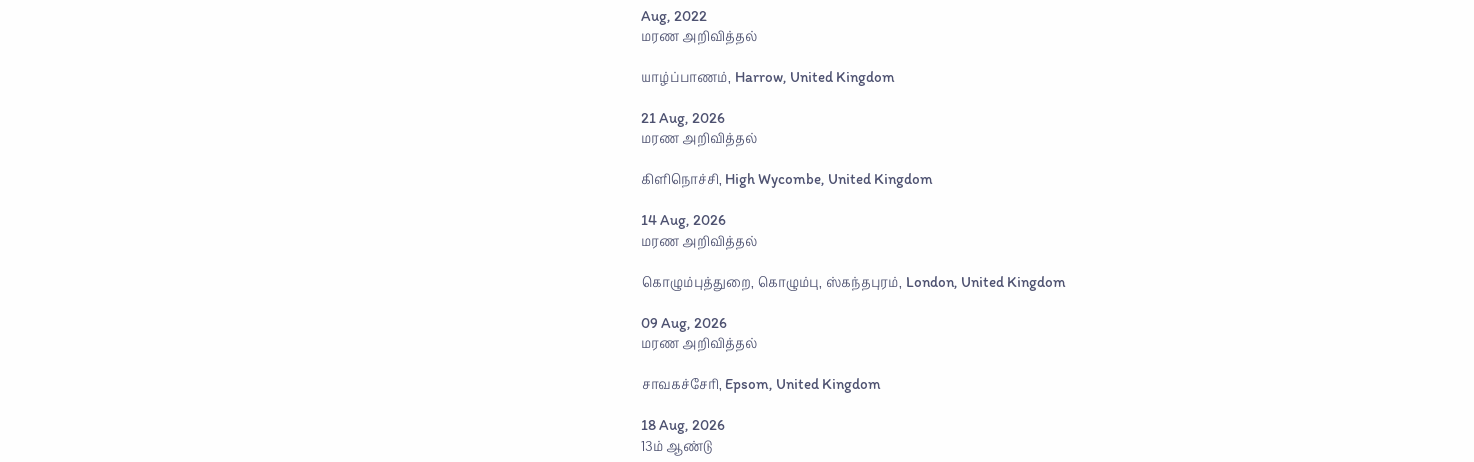Aug, 2022
மரண அறிவித்தல்

யாழ்ப்பாணம், Harrow, United Kingdom

21 Aug, 2026
மரண அறிவித்தல்

கிளிநொச்சி, High Wycombe, United Kingdom

14 Aug, 2026
மரண அறிவித்தல்

கொழும்புத்துறை, கொழும்பு, ஸ்கந்தபுரம், London, United Kingdom

09 Aug, 2026
மரண அறிவித்தல்

சாவகச்சேரி, Epsom, United Kingdom

18 Aug, 2026
13ம் ஆண்டு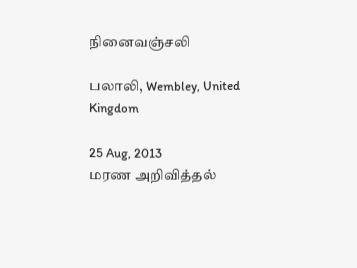நினைவஞ்சலி

பலாலி, Wembley, United Kingdom

25 Aug, 2013
மரண அறிவித்தல்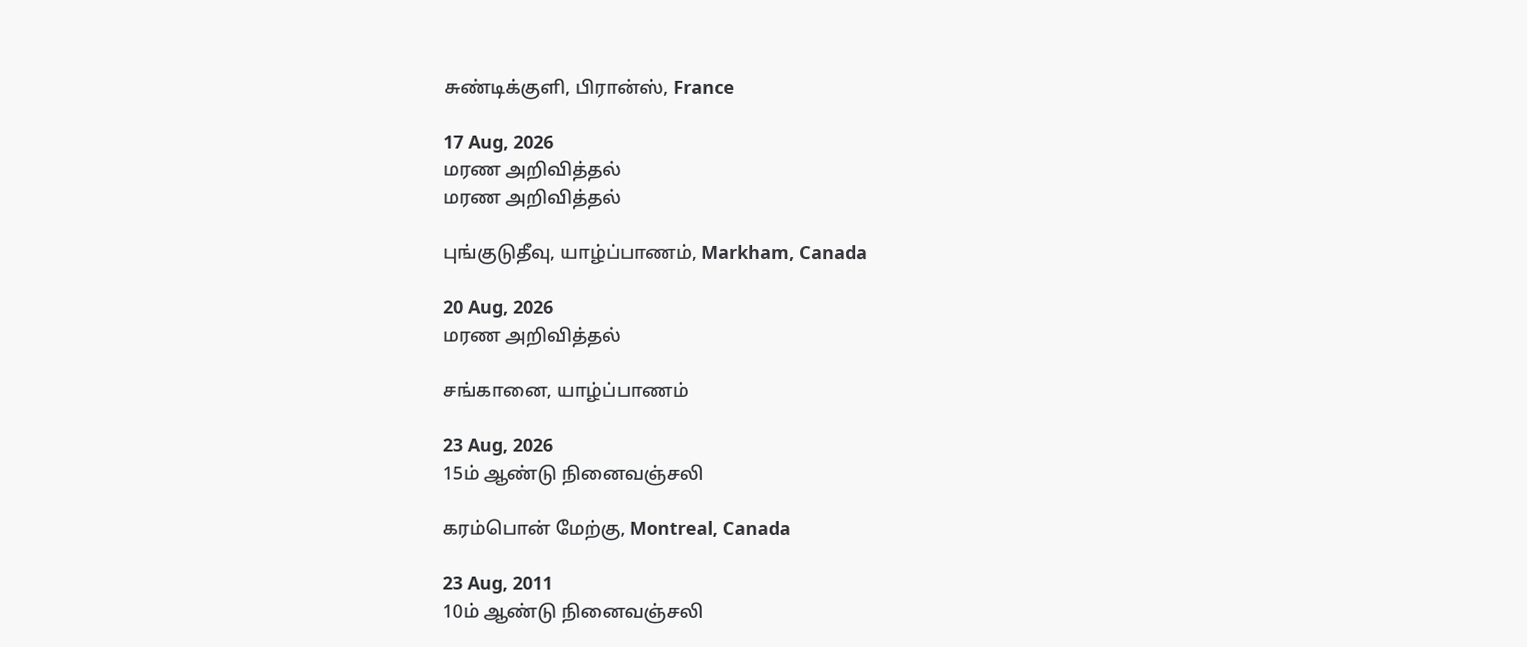சுண்டிக்குளி, பிரான்ஸ், France

17 Aug, 2026
மரண அறிவித்தல்
மரண அறிவித்தல்

புங்குடுதீவு, யாழ்ப்பாணம், Markham, Canada

20 Aug, 2026
மரண அறிவித்தல்

சங்கானை, யாழ்ப்பாணம்

23 Aug, 2026
15ம் ஆண்டு நினைவஞ்சலி

கரம்பொன் மேற்கு, Montreal, Canada

23 Aug, 2011
10ம் ஆண்டு நினைவஞ்சலி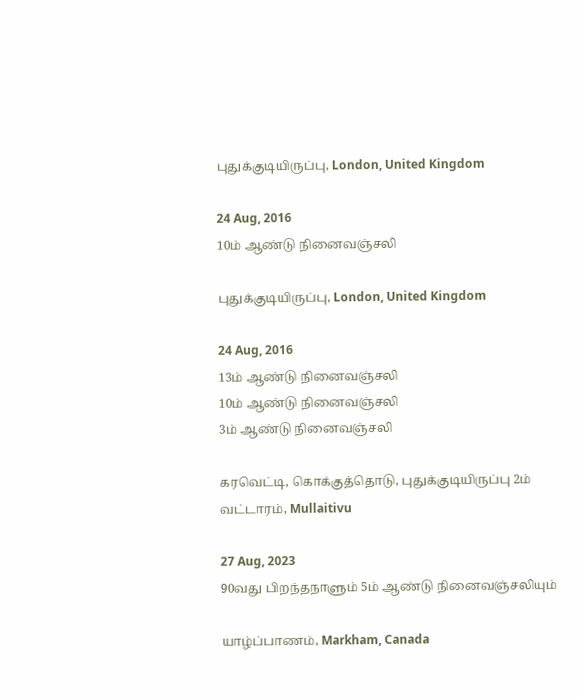புதுக்குடியிருப்பு, London, United Kingdom

24 Aug, 2016
10ம் ஆண்டு நினைவஞ்சலி

புதுக்குடியிருப்பு, London, United Kingdom

24 Aug, 2016
13ம் ஆண்டு நினைவஞ்சலி
10ம் ஆண்டு நினைவஞ்சலி
3ம் ஆண்டு நினைவஞ்சலி

கரவெட்டி, கொக்குத்தொடு, புதுக்குடியிருப்பு 2ம் வட்டாரம், Mullaitivu

27 Aug, 2023
90வது பிறந்தநாளும் 5ம் ஆண்டு நினைவஞ்சலியும்

யாழ்ப்பாணம், Markham, Canada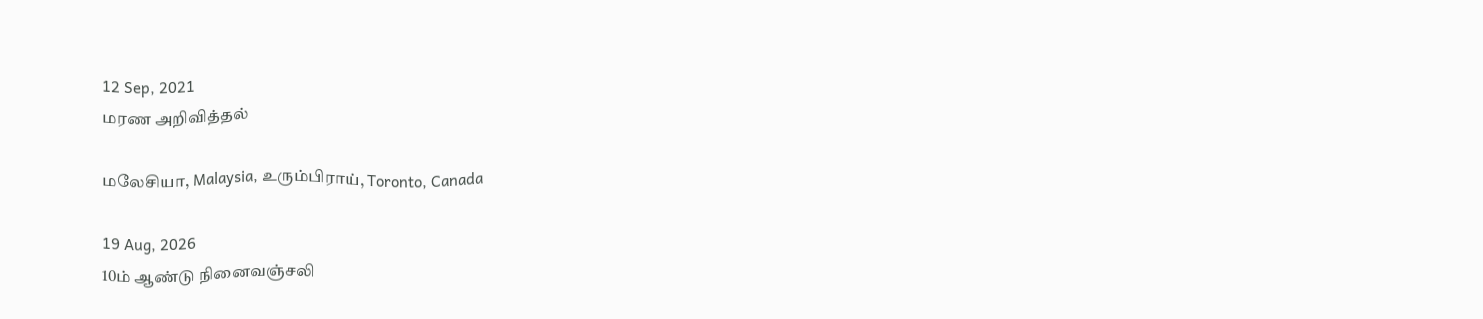12 Sep, 2021
மரண அறிவித்தல்

மலேசியா, Malaysia, உரும்பிராய், Toronto, Canada

19 Aug, 2026
10ம் ஆண்டு நினைவஞ்சலி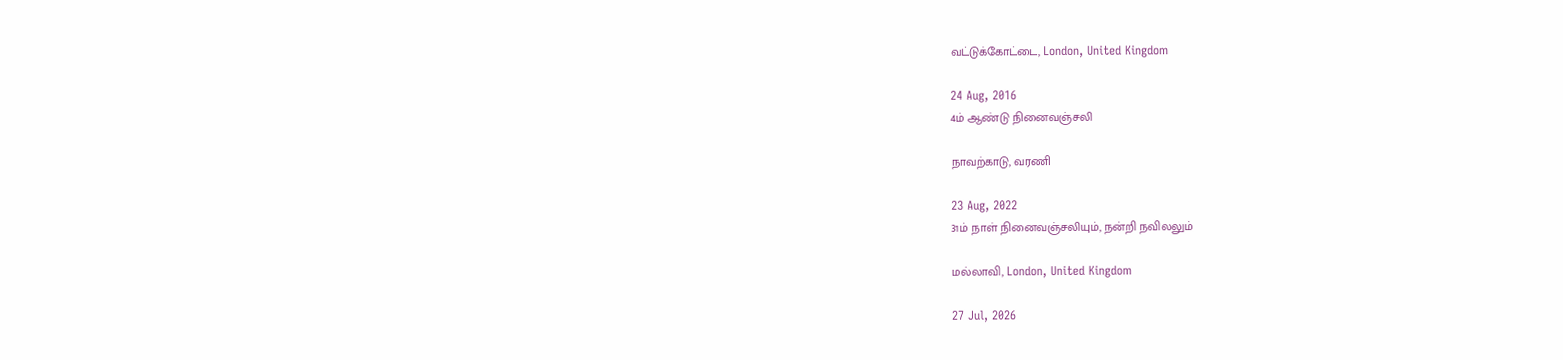வட்டுக்கோட்டை, London, United Kingdom

24 Aug, 2016
4ம் ஆண்டு நினைவஞ்சலி

நாவற்காடு, வரணி

23 Aug, 2022
31ம் நாள் நினைவஞ்சலியும், நன்றி நவிலலும்

மல்லாவி, London, United Kingdom

27 Jul, 2026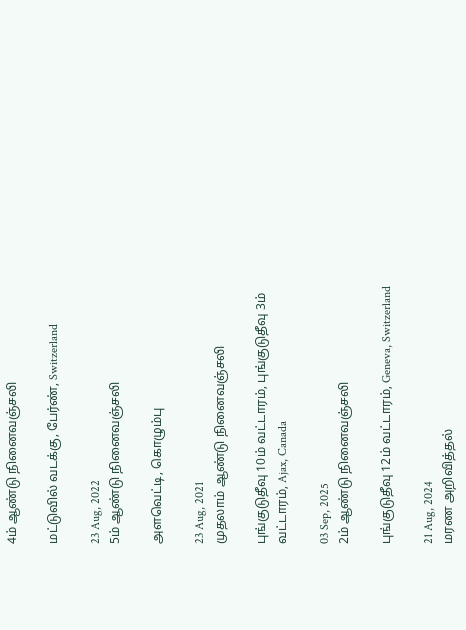4ம் ஆண்டு நினைவஞ்சலி

மட்டுவில் வடக்கு, பேர்ண், Switzerland

23 Aug, 2022
5ம் ஆண்டு நினைவஞ்சலி

அளவெட்டி, கொழும்பு

23 Aug, 2021
முதலாம் ஆண்டு நினைவஞ்சலி

புங்குடுதீவு 10ம் வட்டாரம், புங்குடுதீவு 3ம் வட்டாரம், Ajax, Canada

03 Sep, 2025
2ம் ஆண்டு நினைவஞ்சலி

புங்குடுதீவு 12ம் வட்டாரம், Geneva, Switzerland

21 Aug, 2024
மரண அறிவித்தல்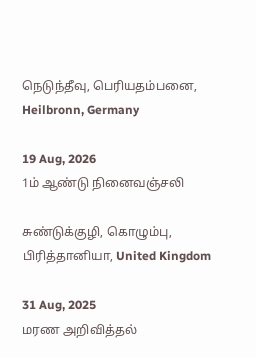நெடுந்தீவு, பெரியதம்பனை, Heilbronn, Germany

19 Aug, 2026
1ம் ஆண்டு நினைவஞ்சலி

சுண்டுக்குழி, கொழும்பு, பிரித்தானியா, United Kingdom

31 Aug, 2025
மரண அறிவித்தல்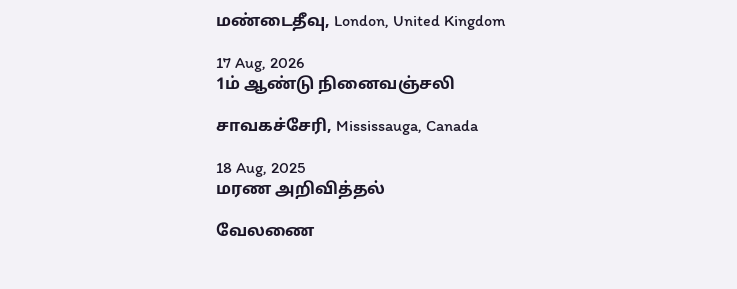மண்டைதீவு, London, United Kingdom

17 Aug, 2026
1ம் ஆண்டு நினைவஞ்சலி

சாவகச்சேரி, Mississauga, Canada

18 Aug, 2025
மரண அறிவித்தல்

வேலணை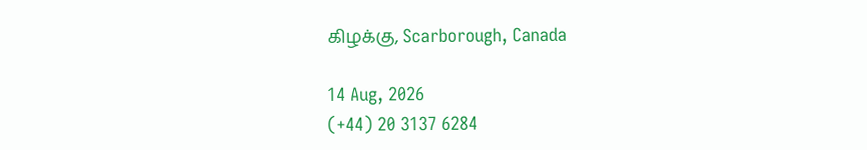கிழக்கு, Scarborough, Canada

14 Aug, 2026
(+44) 20 3137 6284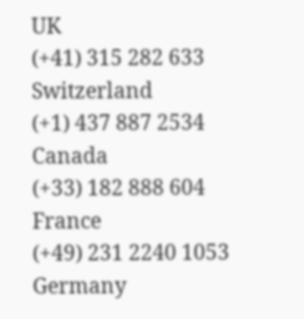UK
(+41) 315 282 633
Switzerland
(+1) 437 887 2534
Canada
(+33) 182 888 604
France
(+49) 231 2240 1053
Germany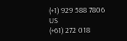(+1) 929 588 7806
US
(+61) 272 018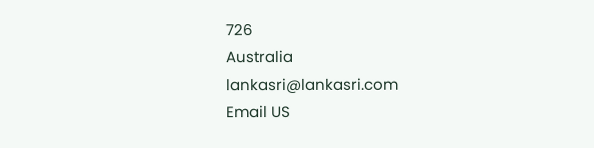726
Australia
lankasri@lankasri.com
Email US